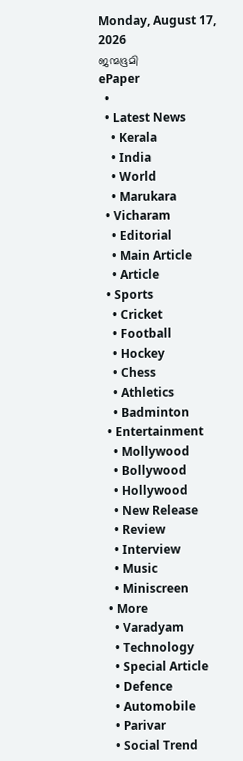Monday, August 17, 2026
ജന്മഭൂമി
ePaper
  •
  • Latest News
    • Kerala
    • India
    • World
    • Marukara
  • Vicharam
    • Editorial
    • Main Article
    • Article
  • Sports
    • Cricket
    • Football
    • Hockey
    • Chess
    • Athletics
    • Badminton
  • Entertainment
    • Mollywood
    • Bollywood
    • Hollywood
    • New Release
    • Review
    • Interview
    • Music
    • Miniscreen
  • More
    • Varadyam
    • Technology
    • Special Article
    • Defence
    • Automobile
    • Parivar
    • Social Trend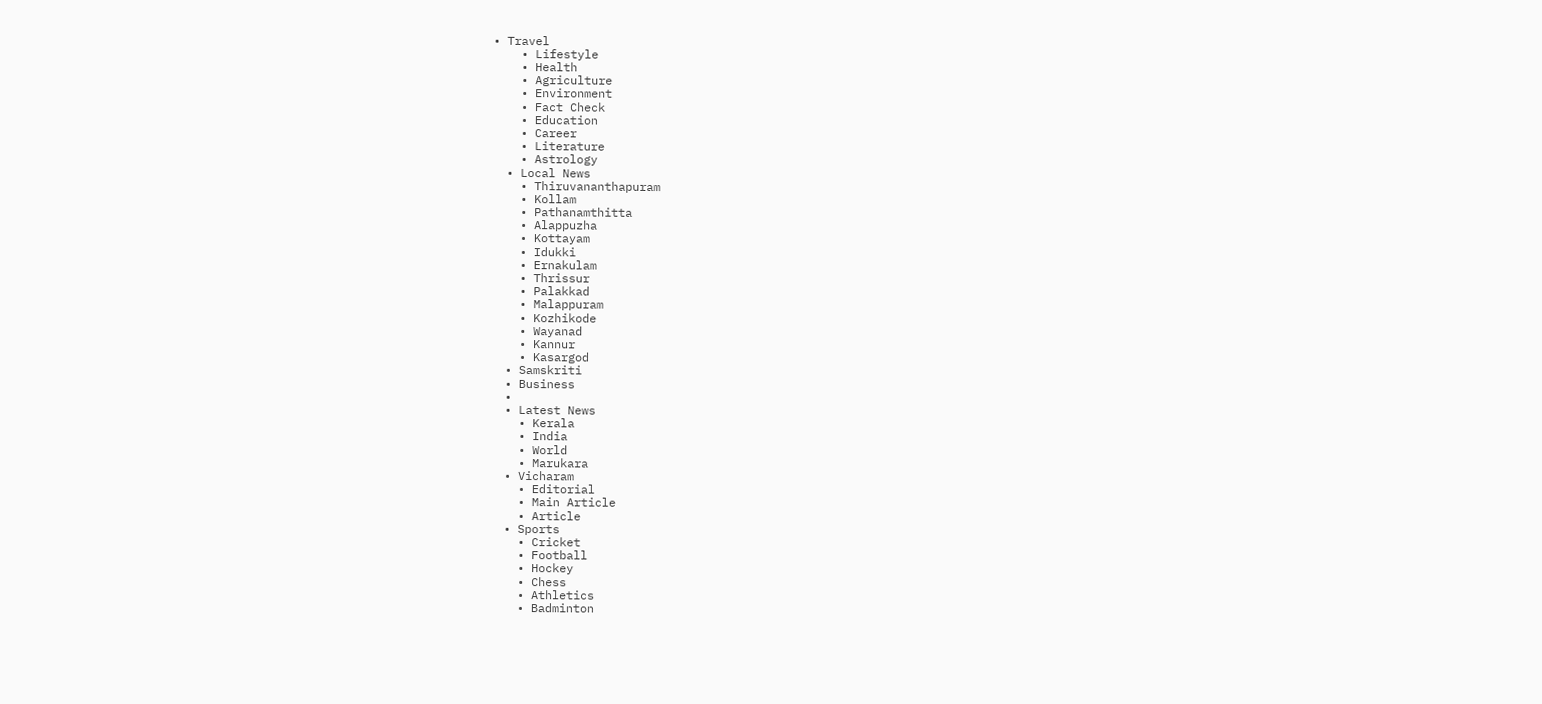• Travel
    • Lifestyle
    • Health
    • Agriculture
    • Environment
    • Fact Check
    • Education
    • Career
    • Literature
    • Astrology
  • Local News
    • Thiruvananthapuram
    • Kollam
    • Pathanamthitta
    • Alappuzha
    • Kottayam
    • Idukki
    • Ernakulam
    • Thrissur
    • Palakkad
    • Malappuram
    • Kozhikode
    • Wayanad
    • Kannur
    • Kasargod
  • Samskriti
  • Business
  •
  • Latest News
    • Kerala
    • India
    • World
    • Marukara
  • Vicharam
    • Editorial
    • Main Article
    • Article
  • Sports
    • Cricket
    • Football
    • Hockey
    • Chess
    • Athletics
    • Badminton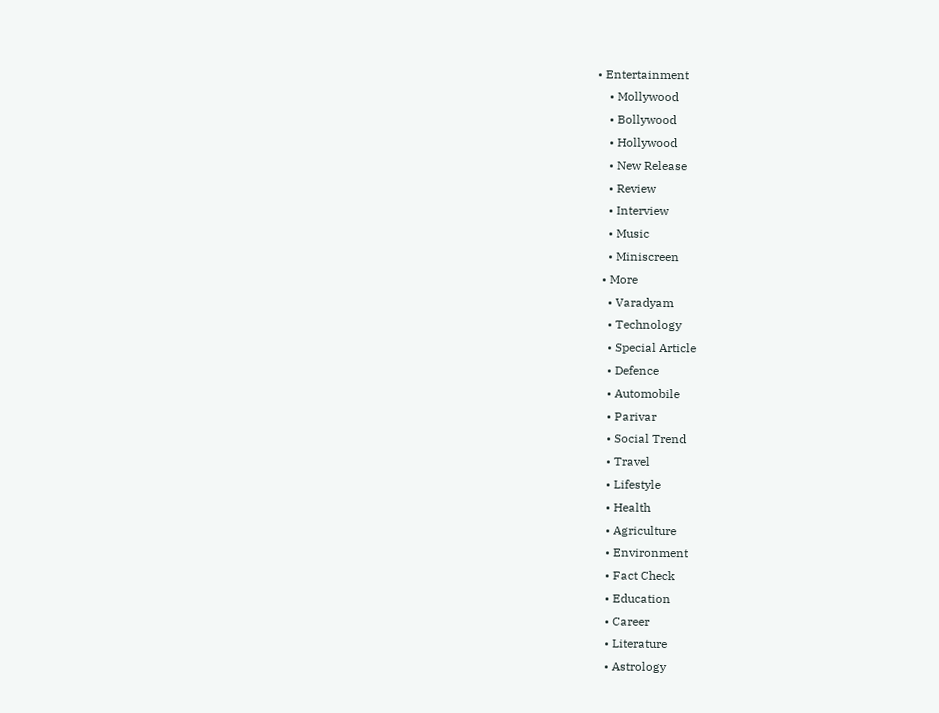• Entertainment
    • Mollywood
    • Bollywood
    • Hollywood
    • New Release
    • Review
    • Interview
    • Music
    • Miniscreen
  • More
    • Varadyam
    • Technology
    • Special Article
    • Defence
    • Automobile
    • Parivar
    • Social Trend
    • Travel
    • Lifestyle
    • Health
    • Agriculture
    • Environment
    • Fact Check
    • Education
    • Career
    • Literature
    • Astrology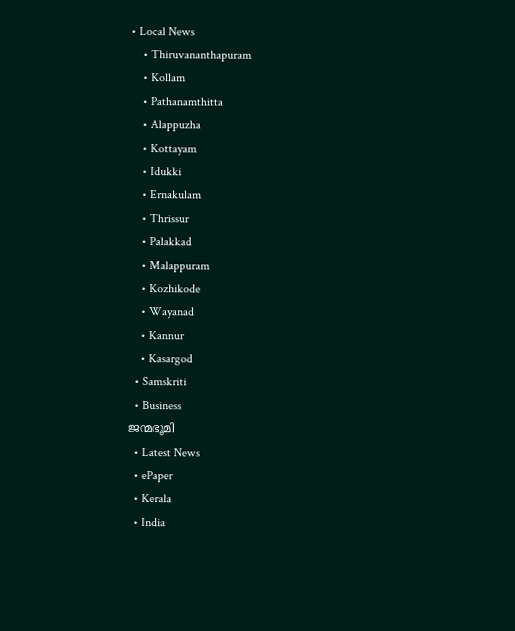• Local News
    • Thiruvananthapuram
    • Kollam
    • Pathanamthitta
    • Alappuzha
    • Kottayam
    • Idukki
    • Ernakulam
    • Thrissur
    • Palakkad
    • Malappuram
    • Kozhikode
    • Wayanad
    • Kannur
    • Kasargod
  • Samskriti
  • Business
ജന്മഭൂമി
  • Latest News
  • ePaper
  • Kerala
  • India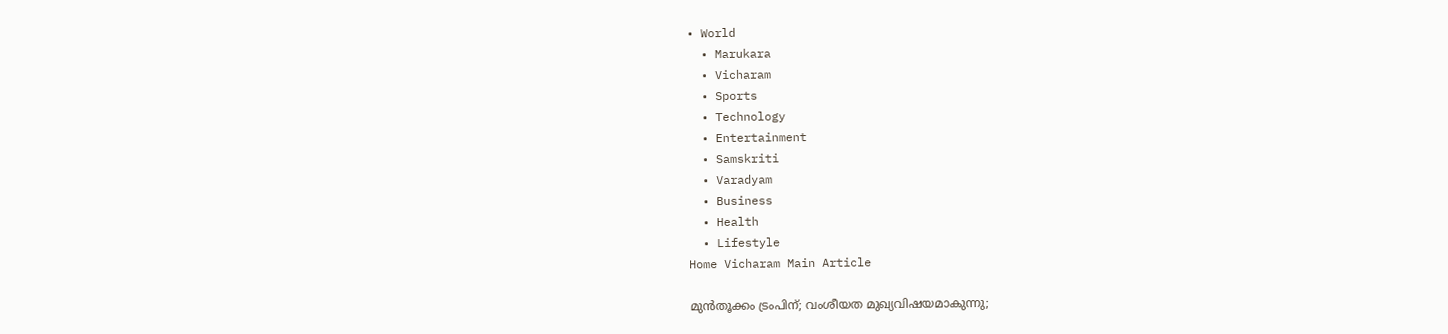• World
  • Marukara
  • Vicharam
  • Sports
  • Technology
  • Entertainment
  • Samskriti
  • Varadyam
  • Business
  • Health
  • Lifestyle
Home Vicharam Main Article

മുന്‍തൂക്കം ട്രംപിന്; വംശീയത മുഖ്യവിഷയമാകുന്നു;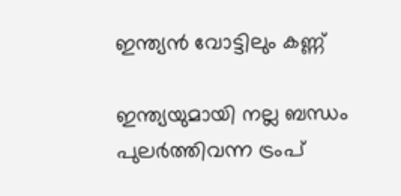ഇന്ത്യന്‍ വോട്ടിലും കണ്ണ്

ഇന്ത്യയുമായി നല്ല ബന്ധം പുലര്‍ത്തിവന്ന ട്രംപ്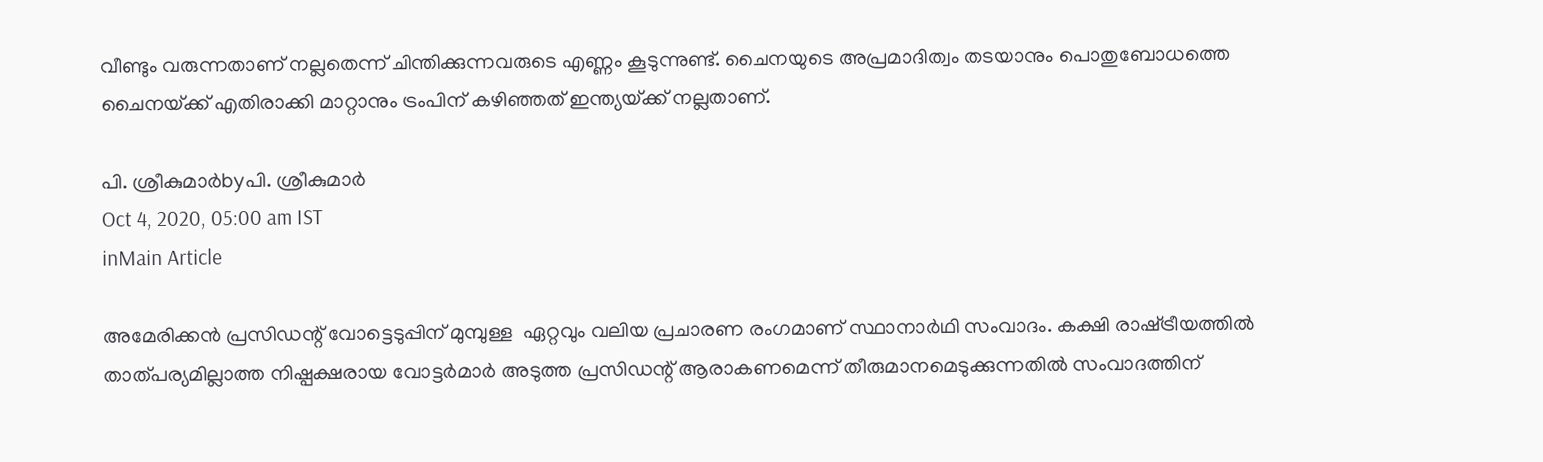വീണ്ടും വരുന്നതാണ് നല്ലതെന്ന് ചിന്തിക്കുന്നവരുടെ എണ്ണം കൂടുന്നുണ്ട്. ചൈനയുടെ അപ്രമാദിത്വം തടയാനും പൊതുബോധത്തെ ചൈനയ്‌ക്ക് എതിരാക്കി മാറ്റാനും ട്രംപിന് കഴിഞ്ഞത് ഇന്ത്യയ്‌ക്ക് നല്ലതാണ്.

പി. ശ്രീകുമാര്‍byപി. ശ്രീകുമാര്‍
Oct 4, 2020, 05:00 am IST
inMain Article

അമേരിക്കന്‍ പ്രസിഡന്റ് വോട്ടെടുപ്പിന് മുമ്പുള്ള  ഏറ്റവും വലിയ പ്രചാരണ രംഗമാണ് സ്ഥാനാര്‍ഥി സംവാദം. കക്ഷി രാഷ്‌ട്രീയത്തില്‍ താത്പര്യമില്ലാത്ത നിഷ്പക്ഷരായ വോട്ടര്‍മാര്‍ അടുത്ത പ്രസിഡന്റ് ആരാകണമെന്ന് തീരുമാനമെടുക്കുന്നതില്‍ സംവാദത്തിന്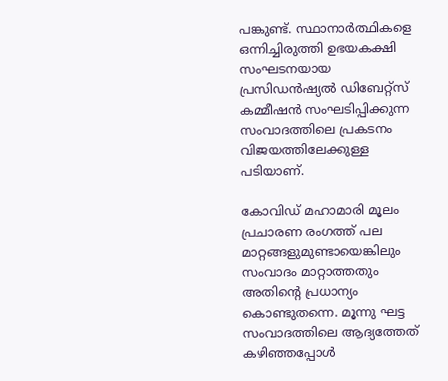പങ്കുണ്ട്. സ്ഥാനാര്‍ത്ഥികളെ ഒന്നിച്ചിരുത്തി ഉഭയകക്ഷി സംഘടനയായ പ്രസിഡന്‍ഷ്യല്‍ ഡിബേറ്റ്സ് കമ്മീഷന്‍ സംഘടിപ്പിക്കുന്ന സംവാദത്തിലെ പ്രകടനം വിജയത്തിലേക്കുള്ള പടിയാണ്.

കോവിഡ് മഹാമാരി മൂലം പ്രചാരണ രംഗത്ത് പല മാറ്റങ്ങളുമുണ്ടായെങ്കിലും സംവാദം മാറ്റാത്തതും അതിന്റെ പ്രധാന്യം കൊണ്ടുതന്നെ. മൂന്നു ഘട്ട സംവാദത്തിലെ ആദ്യത്തേത് കഴിഞ്ഞപ്പോള്‍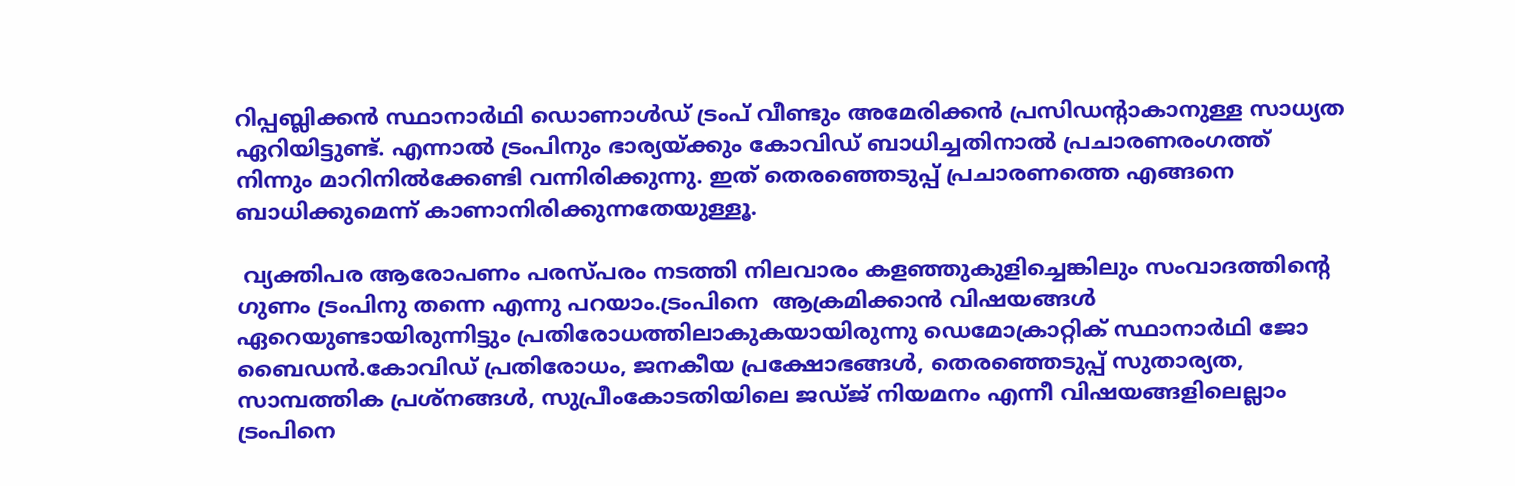റിപ്പബ്ലിക്കന്‍ സ്ഥാനാര്‍ഥി ഡൊണാള്‍ഡ് ട്രംപ് വീണ്ടും അമേരിക്കന്‍ പ്രസിഡന്റാകാനുള്ള സാധ്യത ഏറിയിട്ടുണ്ട്. എന്നാല്‍ ട്രംപിനും ഭാര്യയ്‌ക്കും കോവിഡ് ബാധിച്ചതിനാല്‍ പ്രചാരണരംഗത്ത് നിന്നും മാറിനില്‍ക്കേണ്ടി വന്നിരിക്കുന്നു. ഇത് തെരഞ്ഞെടുപ്പ് പ്രചാരണത്തെ എങ്ങനെ ബാധിക്കുമെന്ന് കാണാനിരിക്കുന്നതേയുള്ളൂ.

 വ്യക്തിപര ആരോപണം പരസ്പരം നടത്തി നിലവാരം കളഞ്ഞുകുളിച്ചെങ്കിലും സംവാദത്തിന്റെ ഗുണം ട്രംപിനു തന്നെ എന്നു പറയാം.ട്രംപിനെ  ആക്രമിക്കാന്‍ വിഷയങ്ങള്‍ ഏറെയുണ്ടായിരുന്നിട്ടും പ്രതിരോധത്തിലാകുകയായിരുന്നു ഡെമോക്രാറ്റിക് സ്ഥാനാര്‍ഥി ജോ ബൈഡന്‍.കോവിഡ് പ്രതിരോധം, ജനകീയ പ്രക്ഷോഭങ്ങള്‍, തെരഞ്ഞെടുപ്പ് സുതാര്യത, സാമ്പത്തിക പ്രശ്നങ്ങള്‍, സുപ്രീംകോടതിയിലെ ജഡ്ജ് നിയമനം എന്നീ വിഷയങ്ങളിലെല്ലാം ട്രംപിനെ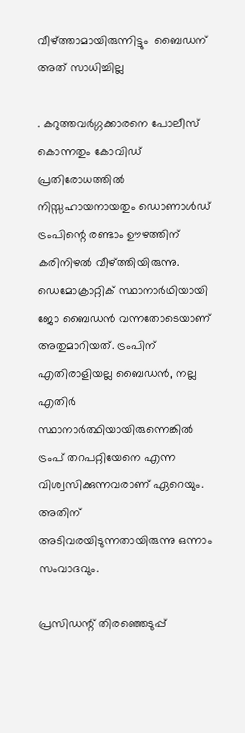വീഴ്‌ത്താമായിരുന്നിട്ടും  ബൈഡന് അത് സാധിച്ചില്ല

. കറുത്തവര്‍ഗ്ഗക്കാരനെ പോലീസ് കൊന്നതും കോവിഡ് പ്രതിരോധത്തില്‍ നിസ്സഹായനായതും ഡൊണാള്‍ഡ് ട്രംപിന്റെ രണ്ടാം ഊഴത്തിന് കരിനിഴല്‍ വീഴ്‌ത്തിയിരുന്നു. ഡെമോക്രാറ്റിക് സ്ഥാനാര്‍ഥിയായി ജോ ബൈഡന്‍ വന്നതോടെയാണ് അതുമാറിയത്. ട്രംപിന് എതിരാളിയല്ല ബൈഡന്‍, നല്ല എതിര്‍ സ്ഥാനാര്‍ത്ഥിയായിരുന്നെങ്കില്‍ ട്രംപ് തറപറ്റിയേനെ എന്ന വിശ്വസിക്കുന്നവരാണ് ഏറെയും. അതിന് അടിവരയിടുന്നതായിരുന്നു ഒന്നാം സംവാദവും.

പ്രസിഡന്റ് തിരഞ്ഞെടുപ്പ്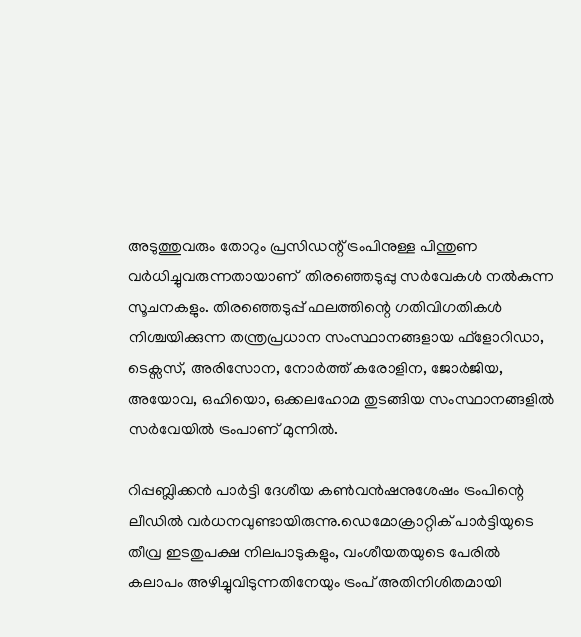അടുത്തുവരും തോറും പ്രസിഡന്റ് ട്രംപിനുള്ള പിന്തുണ വര്‍ധിച്ചുവരുന്നതായാണ്  തിരഞ്ഞെടുപ്പു സര്‍വേകള്‍ നല്‍കുന്ന സൂചനകളും. തിരഞ്ഞെടുപ്പ് ഫലത്തിന്റെ ഗതിവിഗതികള്‍ നിശ്ചയിക്കുന്ന തന്ത്രപ്രധാന സംസ്ഥാനങ്ങളായ ഫ്ളോറിഡാ, ടെക്സസ്, അരിസോന, നോര്‍ത്ത് കരോളിന, ജോര്‍ജിയ, അയോവ, ഒഹിയൊ, ഒക്കലഹോമ തുടങ്ങിയ സംസ്ഥാനങ്ങളില്‍ സര്‍വേയില്‍ ട്രംപാണ് മുന്നില്‍.

റിപ്പബ്ലിക്കന്‍ പാര്‍ട്ടി ദേശീയ കണ്‍വന്‍ഷനുശേഷം ട്രംപിന്റെ ലീഡില്‍ വര്‍ധനവുണ്ടായിരുന്നു.ഡെമോക്രാറ്റിക് പാര്‍ട്ടിയുടെ തീവ്ര ഇടതുപക്ഷ നിലപാടുകളും, വംശീയതയുടെ പേരില്‍ കലാപം അഴിച്ചുവിടുന്നതിനേയും ട്രംപ് അതിനിശിതമായി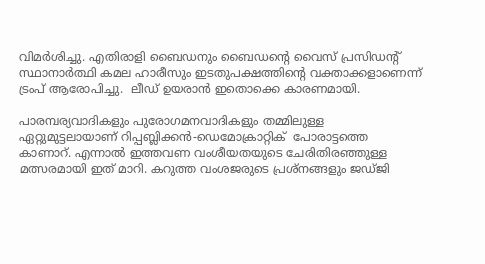വിമര്‍ശിച്ചു. എതിരാളി ബൈഡനും ബൈഡന്റെ വൈസ് പ്രസിഡന്റ് സ്ഥാനാര്‍ത്ഥി കമല ഹാരീസും ഇടതുപക്ഷത്തിന്റെ വക്താക്കളാണെന്ന് ട്രംപ് ആരോപിച്ചു.  ലീഡ് ഉയരാന്‍ ഇതൊക്കെ കാരണമായി.

പാരമ്പര്യവാദികളും പുരോഗമനവാദികളും തമ്മിലുള്ള ഏറ്റുമുട്ടലായാണ് റിപ്പബ്ലിക്കന്‍-ഡെമോക്രാറ്റിക്  പോരാട്ടത്തെ കാണാറ്. എന്നാല്‍ ഇത്തവണ വംശീയതയുടെ ചേരിതിരഞ്ഞുള്ള മത്സരമായി ഇത് മാറി. കറുത്ത വംശജരുടെ പ്രശ്നങ്ങളും ജഡ്ജി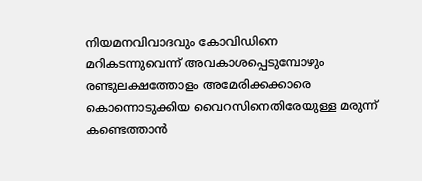നിയമനവിവാദവും കോവിഡിനെ മറികടന്നുവെന്ന് അവകാശപ്പെടുമ്പോഴും രണ്ടുലക്ഷത്തോളം അമേരിക്കക്കാരെ കൊന്നൊടുക്കിയ വൈറസിനെതിരേയുള്ള മരുന്ന് കണ്ടെത്താന്‍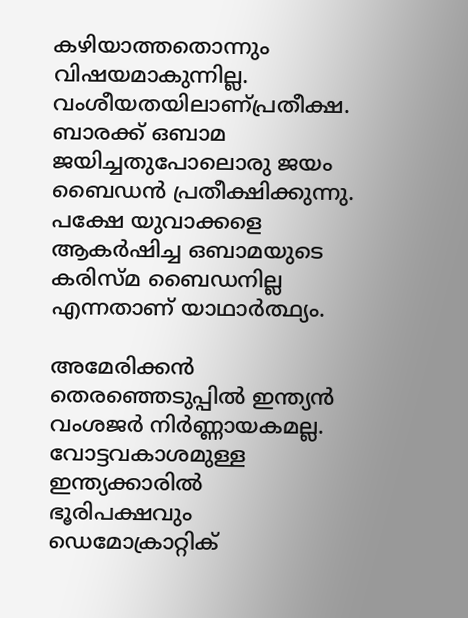കഴിയാത്തതൊന്നും  വിഷയമാകുന്നില്ല. വംശീയതയിലാണ്പ്രതീക്ഷ. ബാരക്ക് ഒബാമ ജയിച്ചതുപോലൊരു ജയം ബൈഡന്‍ പ്രതീക്ഷിക്കുന്നു. പക്ഷേ യുവാക്കളെ ആകര്‍ഷിച്ച ഒബാമയുടെ കരിസ്മ ബൈഡനില്ല എന്നതാണ് യാഥാര്‍ത്ഥ്യം.

അമേരിക്കന്‍ തെരഞ്ഞെടുപ്പില്‍ ഇന്ത്യന്‍ വംശജര്‍ നിര്‍ണ്ണായകമല്ല. വോട്ടവകാശമുള്ള ഇന്ത്യക്കാരില്‍ ഭൂരിപക്ഷവും  ഡെമോക്രാറ്റിക്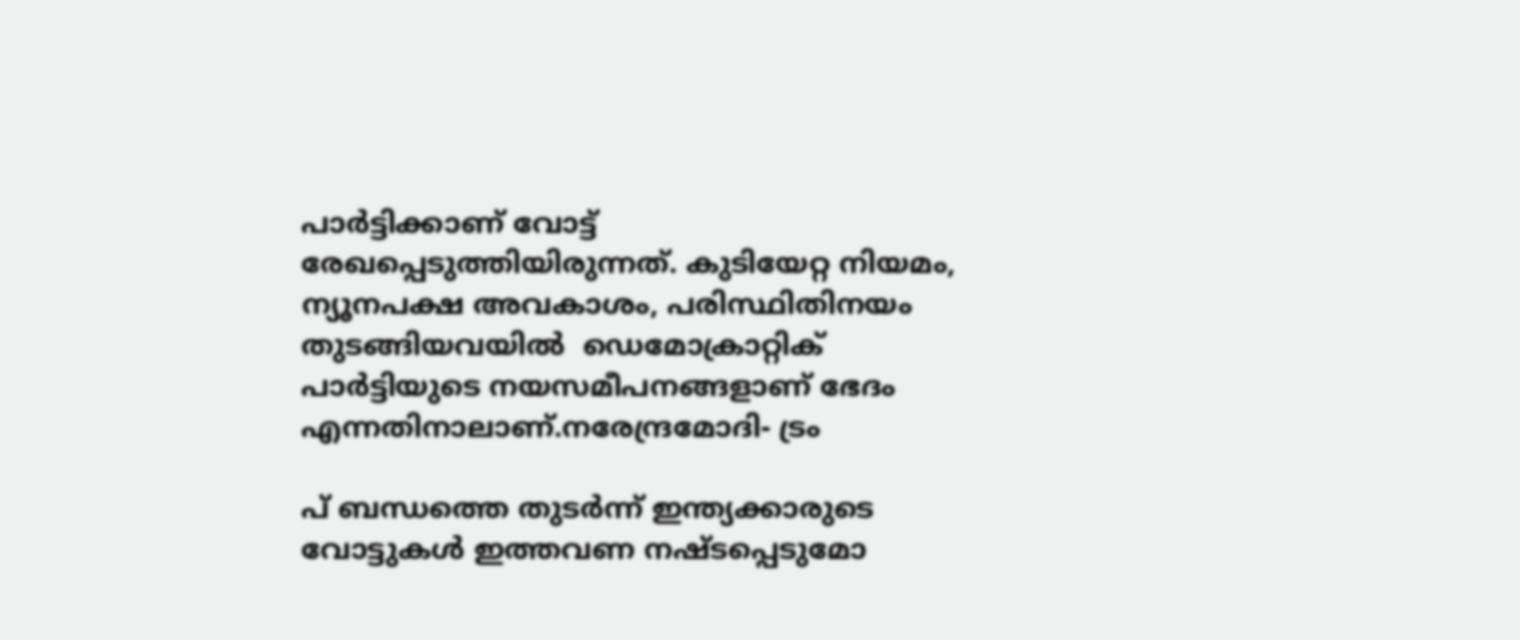പാര്‍ട്ടിക്കാണ് വോട്ട് രേഖപ്പെടുത്തിയിരുന്നത്. കുടിയേറ്റ നിയമം, ന്യൂനപക്ഷ അവകാശം, പരിസ്ഥിതിനയം തുടങ്ങിയവയില്‍  ഡെമോക്രാറ്റിക് പാര്‍ട്ടിയുടെ നയസമീപനങ്ങളാണ് ഭേദം എന്നതിനാലാണ്.നരേന്ദ്രമോദി- ട്രം

പ് ബന്ധത്തെ തുടര്‍ന്ന് ഇന്ത്യക്കാരുടെ വോട്ടുകള്‍ ഇത്തവണ നഷ്ടപ്പെടുമോ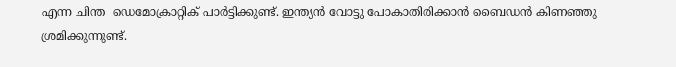എന്ന ചിന്ത  ഡെമോക്രാറ്റിക് പാര്‍ട്ടിക്കുണ്ട്. ഇന്ത്യന്‍ വോട്ടു പോകാതിരിക്കാന്‍ ബൈഡന്‍ കിണഞ്ഞു ശ്രമിക്കുന്നുണ്ട്.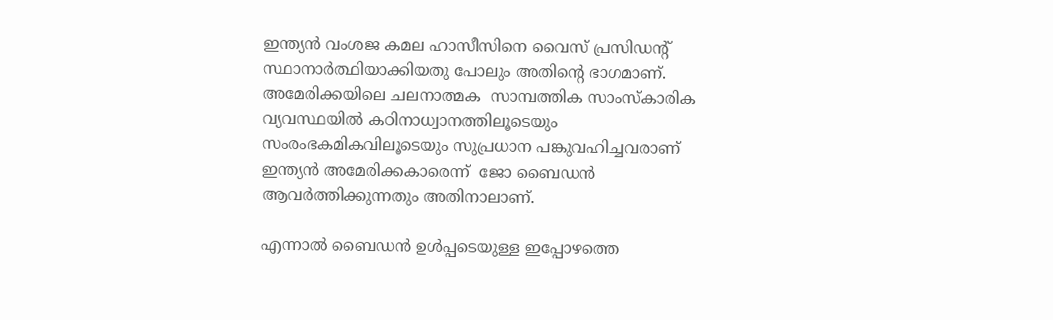ഇന്ത്യന്‍ വംശജ കമല ഹാസീസിനെ വൈസ് പ്രസിഡന്റ് സ്ഥാനാര്‍ത്ഥിയാക്കിയതു പോലും അതിന്റെ ഭാഗമാണ്. അമേരിക്കയിലെ ചലനാത്മക  സാമ്പത്തിക സാംസ്‌കാരിക വ്യവസ്ഥയില്‍ കഠിനാധ്വാനത്തിലൂടെയും സംരംഭകമികവിലൂടെയും സുപ്രധാന പങ്കുവഹിച്ചവരാണ് ഇന്ത്യന്‍ അമേരിക്കകാരെന്ന്  ജോ ബൈഡന്‍ ആവര്‍ത്തിക്കുന്നതും അതിനാലാണ്.

എന്നാല്‍ ബൈഡന്‍ ഉള്‍പ്പടെയുള്ള ഇപ്പോഴത്തെ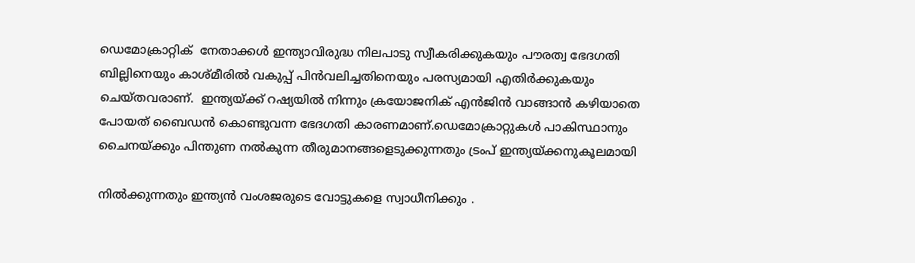ഡെമോക്രാറ്റിക്  നേതാക്കള്‍ ഇന്ത്യാവിരുദ്ധ നിലപാടു സ്വീകരിക്കുകയും പൗരത്വ ഭേദഗതി ബില്ലിനെയും കാശ്മീരില്‍ വകുപ്പ് പിന്‍വലിച്ചതിനെയും പരസ്യമായി എതിര്‍ക്കുകയും ചെയ്തവരാണ്.  ഇന്ത്യയ്‌ക്ക് റഷ്യയില്‍ നിന്നും ക്രയോജനിക് എന്‍ജിന്‍ വാങ്ങാന്‍ കഴിയാതെ പോയത് ബൈഡന്‍ കൊണ്ടുവന്ന ഭേദഗതി കാരണമാണ്.ഡെമോക്രാറ്റുകള്‍ പാകിസ്ഥാനും ചൈനയ്‌ക്കും പിന്തുണ നല്‍കുന്ന തീരുമാനങ്ങളെടുക്കുന്നതും ട്രംപ് ഇന്ത്യയ്‌ക്കനുകൂലമായി

നില്‍ക്കുന്നതും ഇന്ത്യന്‍ വംശജരുടെ വോട്ടുകളെ സ്വാധീനിക്കും .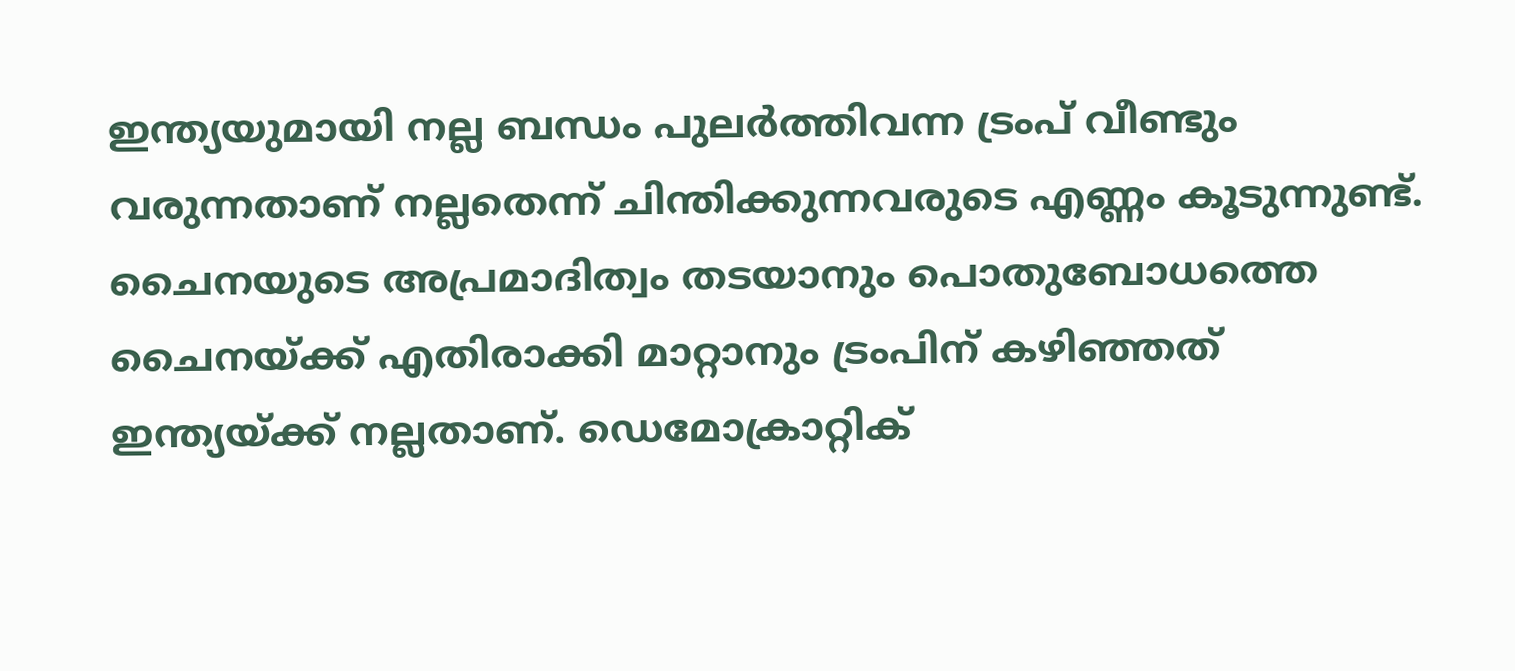ഇന്ത്യയുമായി നല്ല ബന്ധം പുലര്‍ത്തിവന്ന ട്രംപ് വീണ്ടും വരുന്നതാണ് നല്ലതെന്ന് ചിന്തിക്കുന്നവരുടെ എണ്ണം കൂടുന്നുണ്ട്.  ചൈനയുടെ അപ്രമാദിത്വം തടയാനും പൊതുബോധത്തെ  ചൈനയ്‌ക്ക് എതിരാക്കി മാറ്റാനും ട്രംപിന് കഴിഞ്ഞത് ഇന്ത്യയ്‌ക്ക് നല്ലതാണ്. ഡെമോക്രാറ്റിക്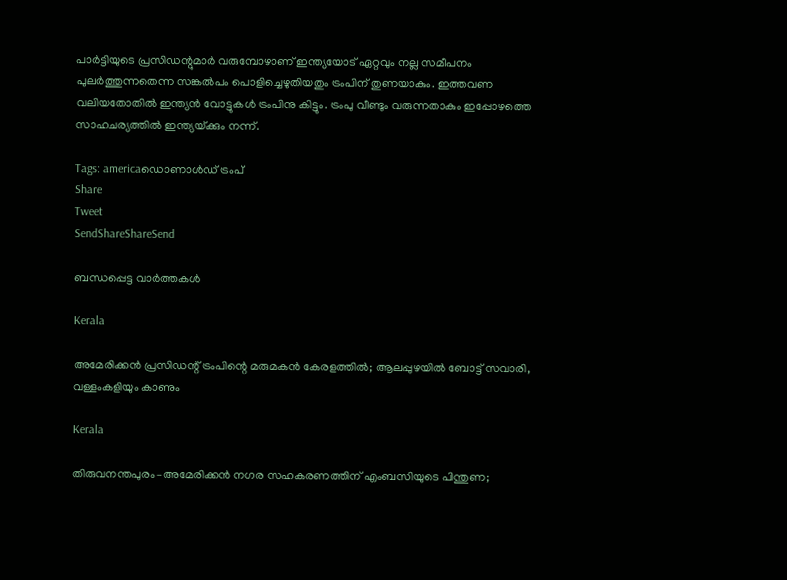പാര്‍ട്ടിയുടെ പ്രസിഡന്റുമാര്‍ വരുമ്പോഴാണ് ഇന്ത്യയോട് ഏറ്റവും നല്ല സമീപനം പുലര്‍ത്തുന്നതെന്ന സങ്കല്‍പം പൊളിച്ചെഴുതിയതും ട്രംപിന് തുണയാകും. ഇത്തവണ വലിയതോതില്‍ ഇന്ത്യന്‍ വോട്ടുകള്‍ ട്രംപിനു കിട്ടും. ട്രംപു വീണ്ടും വരുന്നതാകും ഇപ്പോഴത്തെ സാഹചര്യത്തില്‍ ഇന്ത്യയ്‌ക്കും നന്ന്.

Tags: americaഡൊണാള്‍ഡ് ട്രംപ്
Share
Tweet
SendShareShareSend

ബന്ധപ്പെട്ട വാര്‍ത്തകള്‍

Kerala

അമേരിക്കൻ പ്രസിഡന്റ് ട്രംപിന്റെ മരുമകൻ കേരളത്തിൽ; ആലപ്പുഴയിൽ ബോട്ട് സവാരി, വള്ളംകളിയും കാണും

Kerala

തിരുവനന്തപുരം–അമേരിക്കൻ നഗര സഹകരണത്തിന് എംബസിയുടെ പിന്തുണ;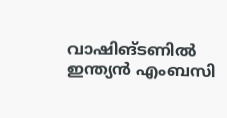വാഷിങ്ടണിൽ ഇന്ത്യൻ എംബസി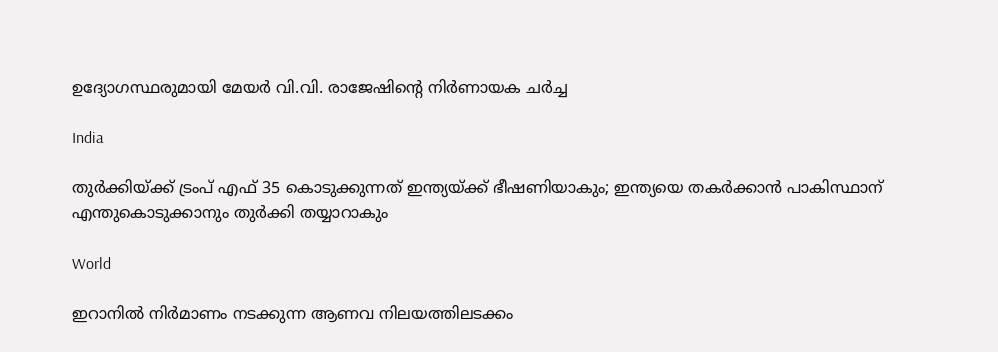ഉദ്യോഗസ്ഥരുമായി മേയർ വി.വി. രാജേഷിന്റെ നിർണായക ചർച്ച

India

തുര്‍ക്കിയ്‌ക്ക് ട്രംപ് എഫ് 35 കൊടുക്കുന്നത് ഇന്ത്യയ്‌ക്ക് ഭീഷണിയാകും; ഇന്ത്യയെ തകര്‍ക്കാന്‍ പാകിസ്ഥാന് എന്തുകൊടുക്കാനും തുര്‍ക്കി തയ്യാറാകും

World

ഇറാനില്‍ നിര്‍മാണം നടക്കുന്ന ആണവ നിലയത്തിലടക്കം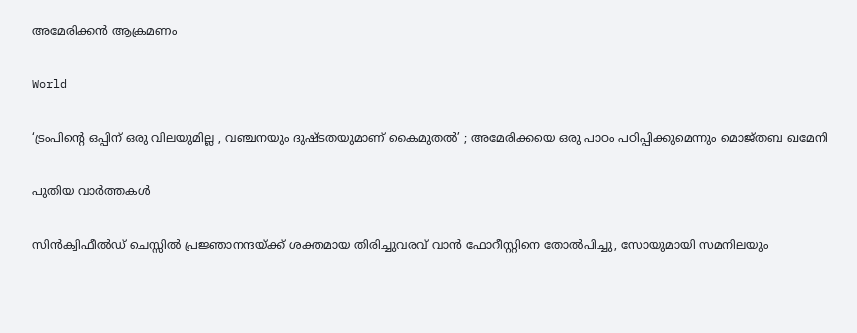അമേരിക്കന്‍ ആക്രമണം

World

‘ട്രംപിന്റെ ഒപ്പിന് ഒരു വിലയുമില്ല , വഞ്ചനയും ദുഷ്ടതയുമാണ് കൈമുതൽ’ ; അമേരിക്കയെ ഒരു പാഠം പഠിപ്പിക്കുമെന്നും മൊജ്തബ ഖമേനി

പുതിയ വാര്‍ത്തകള്‍

സിന്‍ക്വിഫീല്‍ഡ് ചെസ്സില്‍ പ്രജ്ഞാനന്ദയ്‌ക്ക് ശക്തമായ തിരിച്ചുവരവ് വാന്‍ ഫോറീസ്റ്റിനെ തോല്‍പിച്ചു, സോയുമായി സമനിലയും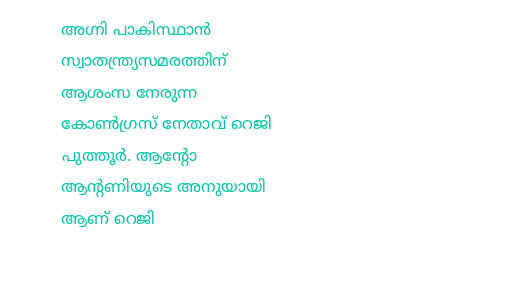അഗ്നി പാകിസ്ഥാന്‍ സ്വാതന്ത്ര്യസമരത്തിന് ആശംസ നേരുന്ന കോണ്‍ഗ്രസ് നേതാവ് റെജി പുത്തൂര്‍. ആന്‍റോ ആന്‍റണിയുടെ അനുയായി ആണ് റെജി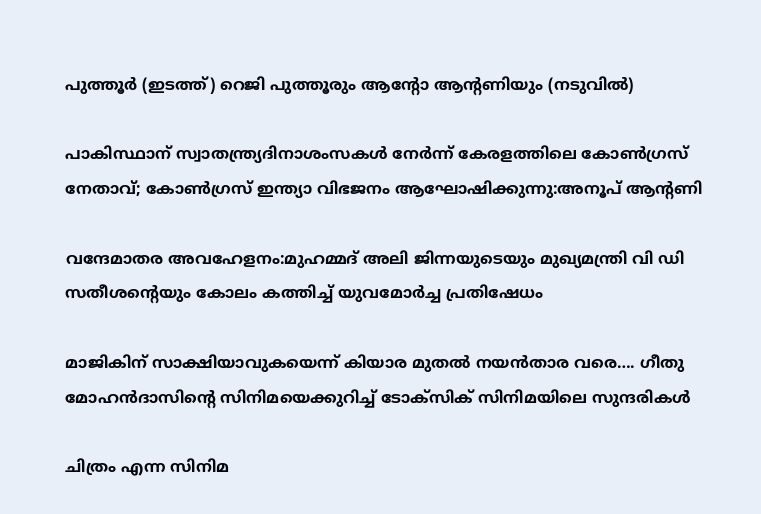പുത്തൂര്‍ (ഇടത്ത്) റെജി പുത്തൂരും ആന്‍റോ ആന്‍റണിയും (നടുവില്‍)

പാകിസ്ഥാന് സ്വാതന്ത്ര്യദിനാശംസകള്‍ നേര്‍ന്ന് കേരളത്തിലെ കോൺഗ്രസ് നേതാവ്; കോണ്‍ഗ്രസ് ഇന്ത്യാ വിഭജനം ആഘോഷിക്കുന്നു:അനൂപ് ആന്‍റണി

വന്ദേമാതര അവഹേളനം:മുഹമ്മദ് അലി ജിന്നയുടെയും മുഖ്യമന്ത്രി വി ഡി സതീശന്റെയും കോലം കത്തിച്ച് യുവമോർച്ച പ്രതിഷേധം

മാജികിന് സാക്ഷിയാവുകയെന്ന് കിയാര മുതല്‍ നയന്‍താര വരെ…. ഗീതു മോഹന്‍ദാസിന്റെ സിനിമയെക്കുറിച്ച് ടോക്സിക് സിനിമയിലെ സുന്ദരികള്‍

ചിത്രം എന്ന സിനിമ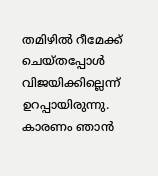തമിഴില്‍ റീമേക്ക് ചെയ്തപ്പോള്‍ വിജയിക്കില്ലെന്ന് ഉറപ്പായിരുന്നു. കാരണം ഞാന്‍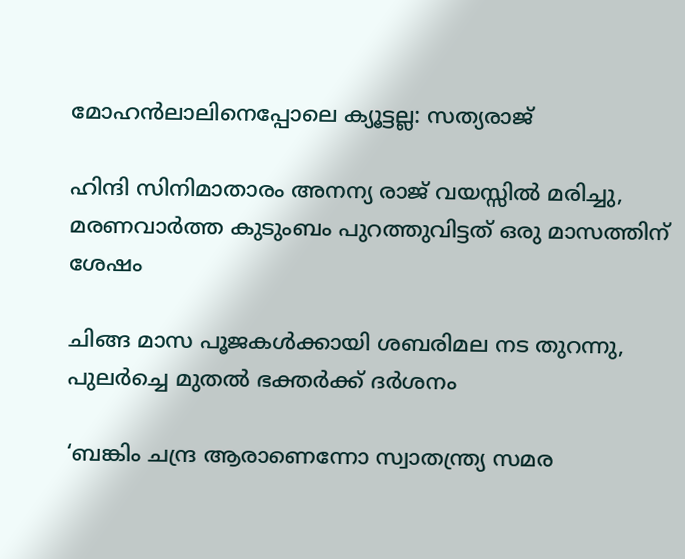മോഹന്‍ലാലിനെപ്പോലെ ക്യൂട്ടല്ല: സത്യരാജ്

ഹിന്ദി സിനിമാതാരം അനന്യ രാജ് വയസ്സില്‍ മരിച്ചു, മരണവാര്‍ത്ത കുടുംബം പുറത്തുവിട്ടത് ഒരു മാസത്തിന് ശേഷം

ചിങ്ങ മാസ പൂജകള്‍ക്കായി ശബരിമല നട തുറന്നു, പുലര്‍ച്ചെ മുതല്‍ ഭക്തര്‍ക്ക് ദര്‍ശനം

‘ബങ്കിം ചന്ദ്ര ആരാണെന്നോ സ്വാതന്ത്ര്യ സമര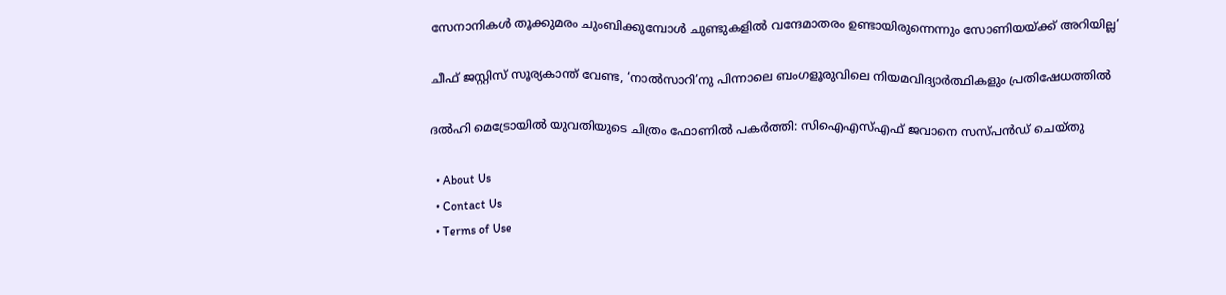സേനാനികൾ തൂക്കുമരം ചുംബിക്കുമ്പോൾ ചുണ്ടുകളിൽ വന്ദേമാതരം ഉണ്ടായിരുന്നെന്നും സോണിയയ്‌ക്ക് അറിയില്ല’

ചീഫ് ജസ്റ്റിസ് സൂര്യകാന്ത് വേണ്ട, ‘നാല്‍സാറി’നു പിന്നാലെ ബംഗളൂരുവിലെ നിയമവിദ്യാര്‍ത്ഥികളും പ്രതിഷേധത്തില്‍

ദല്‍ഹി മെട്രോയില്‍ യുവതിയുടെ ചിത്രം ഫോണില്‍ പകര്‍ത്തി: സിഐഎസ്എഫ് ജവാനെ സസ്പന്‍ഡ് ചെയ്തു

  • About Us
  • Contact Us
  • Terms of Use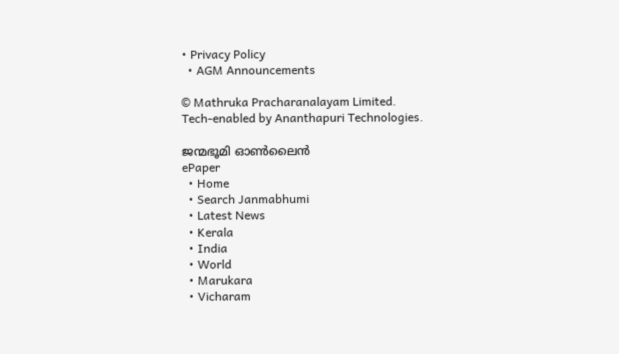• Privacy Policy
  • AGM Announcements

© Mathruka Pracharanalayam Limited.
Tech-enabled by Ananthapuri Technologies.

ജന്മഭൂമി ഓണ്‍ലൈന്‍
ePaper
  • Home
  • Search Janmabhumi
  • Latest News
  • Kerala
  • India
  • World
  • Marukara
  • Vicharam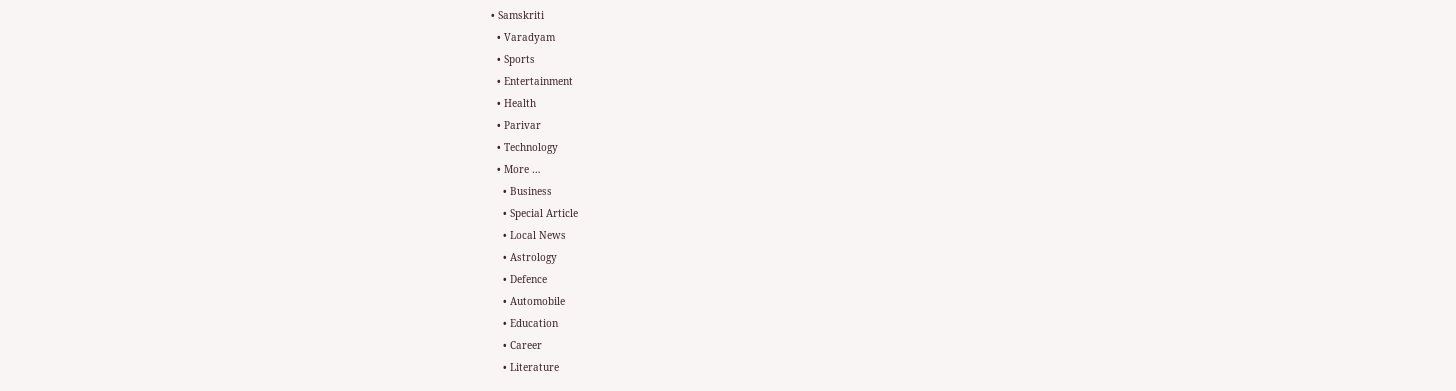• Samskriti
  • Varadyam
  • Sports
  • Entertainment
  • Health
  • Parivar
  • Technology
  • More …
    • Business
    • Special Article
    • Local News
    • Astrology
    • Defence
    • Automobile
    • Education
    • Career
    • Literature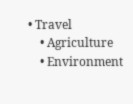• Travel
    • Agriculture
    • Environment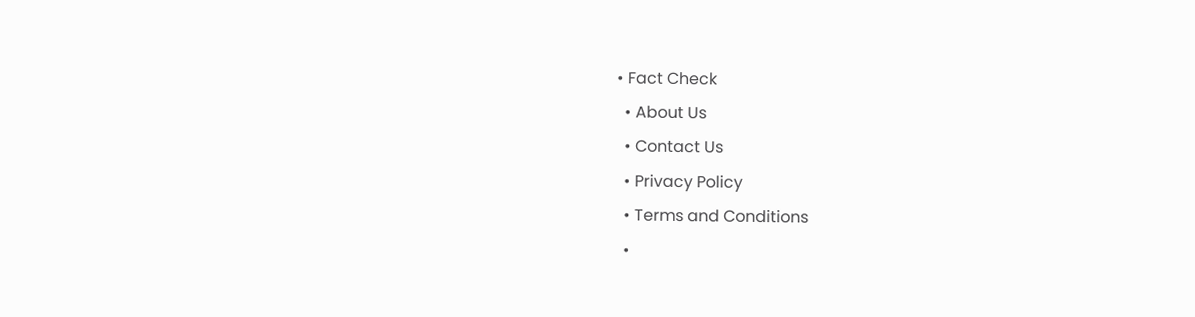• Fact Check
  • About Us
  • Contact Us
  • Privacy Policy
  • Terms and Conditions
  •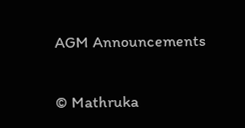AGM Announcements

© Mathruka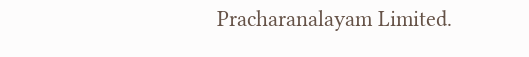Pracharanalayam Limited.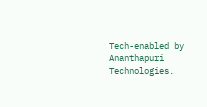Tech-enabled by Ananthapuri Technologies.